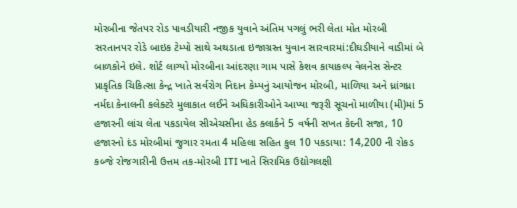મોરબીના જેતપર રોડ પાવડીયારી નજીક યુવાને અંતિમ પગલું ભરી લેતા મોત મોરબી સરતાનપર રોડે બાઇક ટેમ્પો સાથે અથડાતા ઇજાગ્રસ્ત યુવાન સારવારમાં:દીઘડીયાને વાડીમાં બે બાળકોને ઇલે. શોર્ટ લાગ્યો મોરબીના આંદરણા ગામ પાસે કેશવ કાયાકલ્પ વેલનેસ સેન્ટર પ્રાકૃતિક ચિકિત્સા કેન્દ્ર ખાતે સર્વરોગ નિદાન કેમ્પનું આયોજન મોરબી, માળિયા અને ધ્રાંગધ્રા નર્મદા કેનાલની કલેક્ટરે મુલાકાત લઈને અધિકારીઓને આપ્યા જરૂરી સૂચનો માળીયા (મી)માં 5 હજારની લાંચ લેતા પકડાયેલ સીએચસીના હેડ ક્લાર્કને 5 વર્ષની સખત કેદની સજા, 10 હજારનો દંડ મોરબીમાં જુગાર રમતા 4 મહિલા સહિત કુલ 10 પકડાયા: 14,200 ની રોકડ કબ્જે રોજગારીની ઉત્તમ તક-મોરબી ITI ખાતે સિરામિક ઉદ્યોગલક્ષી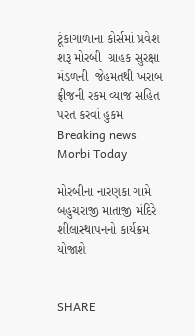ટૂંકાગાળાના કોર્સમાં પ્રવેશ શરૂ મોરબી  ગ્રાહક સુરક્ષા મંડળની  જેહમતથી ખરાબ ફ્રીજની રકમ વ્યાજ સહિત પરત કરવાં હુકમ
Breaking news
Morbi Today

મોરબીના નારણકા ગામે બહુચરાજી માતાજી મંદિરે શીલાસ્થાપનનો કાર્યક્રમ યોજાશે


SHARE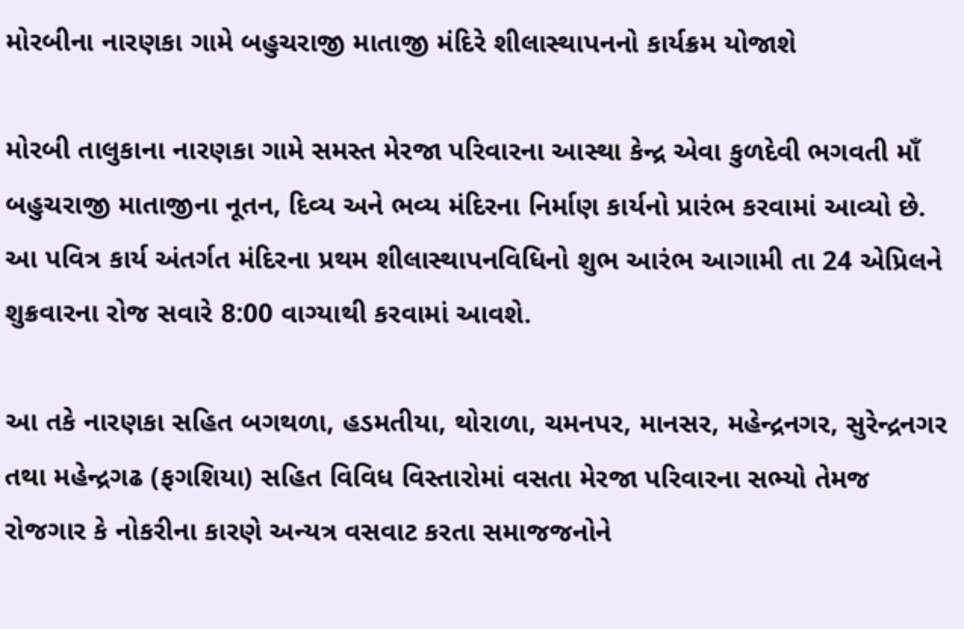મોરબીના નારણકા ગામે બહુચરાજી માતાજી મંદિરે શીલાસ્થાપનનો કાર્યક્રમ યોજાશે

મોરબી તાલુકાના નારણકા ગામે સમસ્ત મેરજા પરિવારના આસ્થા કેન્દ્ર એવા કુળદેવી ભગવતી માઁ બહુચરાજી માતાજીના નૂતન, દિવ્ય અને ભવ્ય મંદિરના નિર્માણ કાર્યનો પ્રારંભ કરવામાં આવ્યો છે. આ પવિત્ર કાર્ય અંતર્ગત મંદિરના પ્રથમ શીલાસ્થાપનવિધિનો શુભ આરંભ આગામી તા 24 એપ્રિલને શુક્રવારના રોજ સવારે 8:00 વાગ્યાથી કરવામાં આવશે.

આ તકે નારણકા સહિત બગથળા, હડમતીયા, થોરાળા, ચમનપર, માનસર, મહેન્દ્રનગર, સુરેન્દ્રનગર તથા મહેન્દ્રગઢ (ફગશિયા) સહિત વિવિધ વિસ્તારોમાં વસતા મેરજા પરિવારના સભ્યો તેમજ રોજગાર કે નોકરીના કારણે અન્યત્ર વસવાટ કરતા સમાજજનોને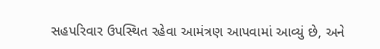સહપરિવાર ઉપસ્થિત રહેવા આમંત્રણ આપવામાં આવ્યું છે, અને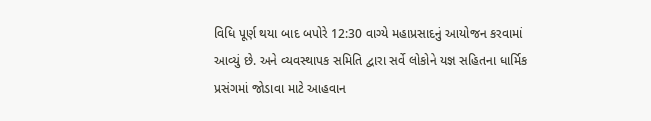વિધિ પૂર્ણ થયા બાદ બપોરે 12:30 વાગ્યે મહાપ્રસાદનું આયોજન કરવામાં આવ્યું છે. અને વ્યવસ્થાપક સમિતિ દ્વારા સર્વે લોકોને યજ્ઞ સહિતના ધાર્મિક પ્રસંગમાં જોડાવા માટે આહવાન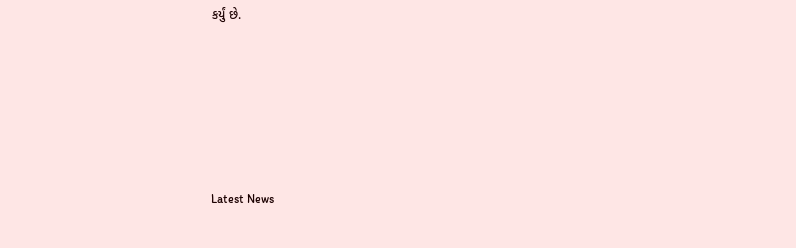કર્યું છે.






Latest News